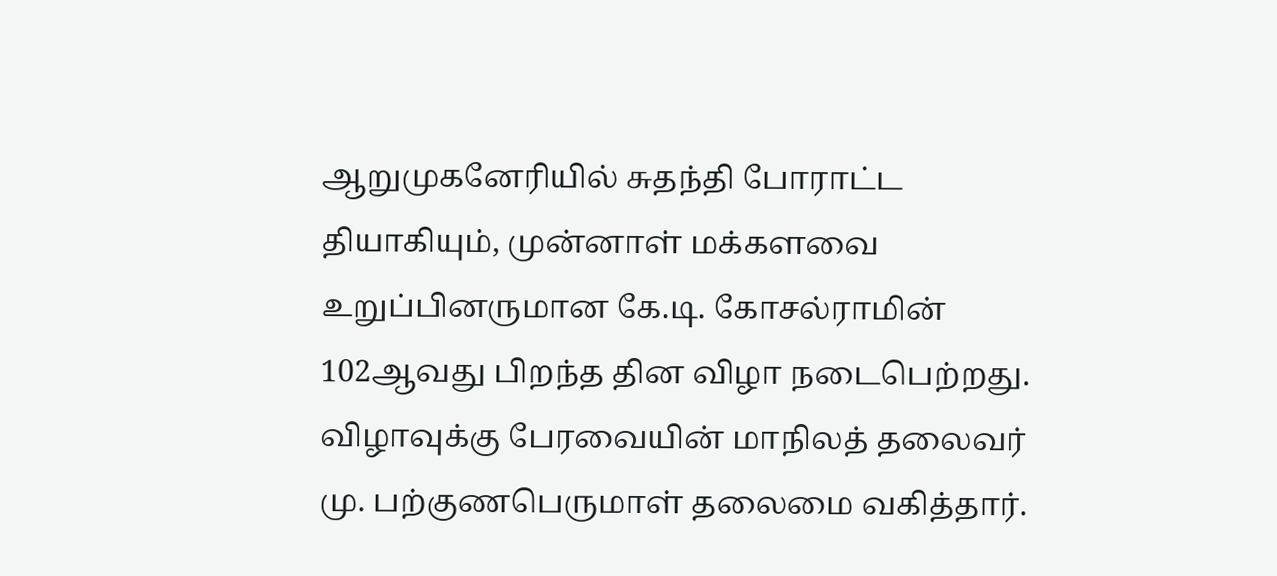ஆறுமுகனேரியில் சுதந்தி போராட்ட தியாகியும், முன்னாள் மக்களவை உறுப்பினருமான கே.டி. கோசல்ராமின் 102ஆவது பிறந்த தின விழா நடைபெற்றது.
விழாவுக்கு பேரவையின் மாநிலத் தலைவர் மு. பற்குணபெருமாள் தலைமை வகித்தார்.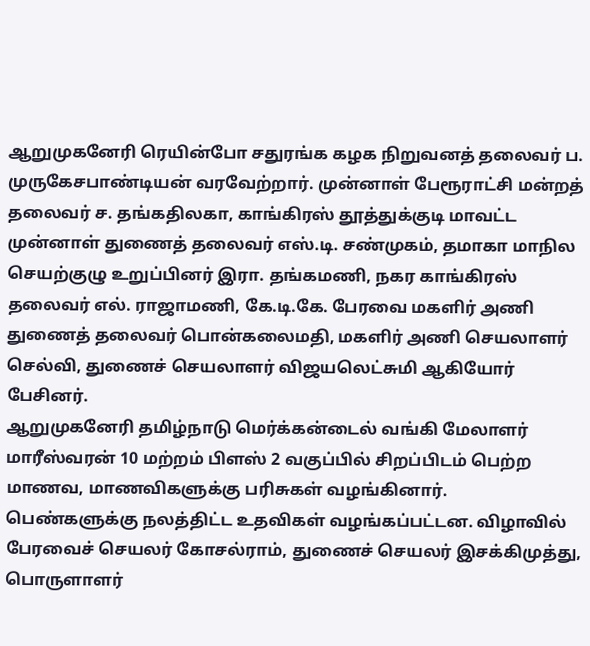ஆறுமுகனேரி ரெயின்போ சதுரங்க கழக நிறுவனத் தலைவர் ப. முருகேசபாண்டியன் வரவேற்றார். முன்னாள் பேரூராட்சி மன்றத் தலைவர் ச. தங்கதிலகா, காங்கிரஸ் தூத்துக்குடி மாவட்ட முன்னாள் துணைத் தலைவர் எஸ்.டி. சண்முகம், தமாகா மாநில செயற்குழு உறுப்பினர் இரா. தங்கமணி, நகர காங்கிரஸ் தலைவர் எல். ராஜாமணி, கே.டி.கே. பேரவை மகளிர் அணி துணைத் தலைவர் பொன்கலைமதி, மகளிர் அணி செயலாளர் செல்வி, துணைச் செயலாளர் விஜயலெட்சுமி ஆகியோர் பேசினர்.
ஆறுமுகனேரி தமிழ்நாடு மெர்க்கன்டைல் வங்கி மேலாளர் மாரீஸ்வரன் 10 மற்றம் பிளஸ் 2 வகுப்பில் சிறப்பிடம் பெற்ற மாணவ, மாணவிகளுக்கு பரிசுகள் வழங்கினார். பெண்களுக்கு நலத்திட்ட உதவிகள் வழங்கப்பட்டன. விழாவில் பேரவைச் செயலர் கோசல்ராம், துணைச் செயலர் இசக்கிமுத்து, பொருளாளர்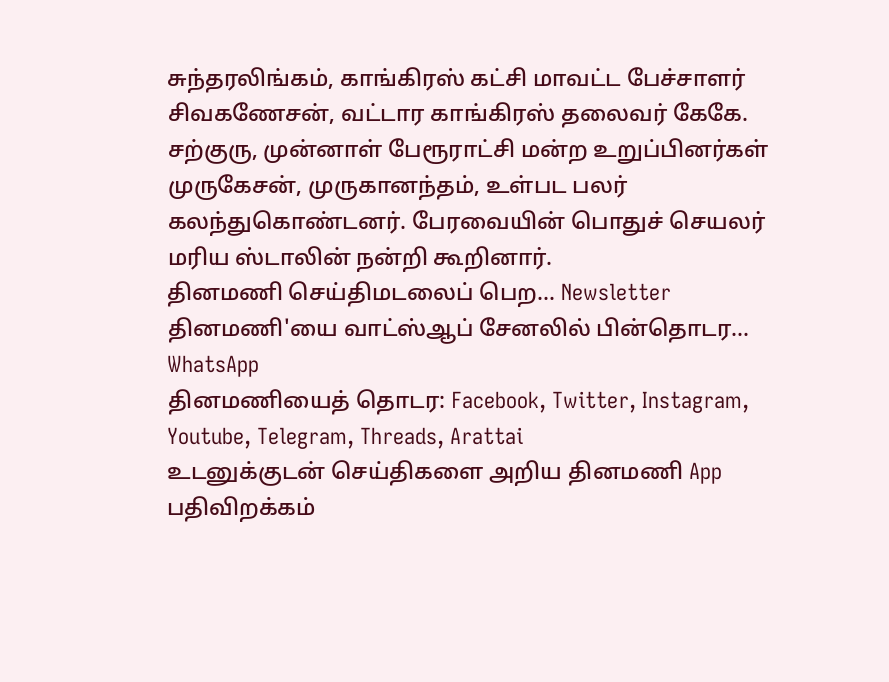சுந்தரலிங்கம், காங்கிரஸ் கட்சி மாவட்ட பேச்சாளர் சிவகணேசன், வட்டார காங்கிரஸ் தலைவர் கேகே. சற்குரு, முன்னாள் பேரூராட்சி மன்ற உறுப்பினர்கள் முருகேசன், முருகானந்தம், உள்பட பலர் கலந்துகொண்டனர். பேரவையின் பொதுச் செயலர் மரிய ஸ்டாலின் நன்றி கூறினார்.
தினமணி செய்திமடலைப் பெற... Newsletter
தினமணி'யை வாட்ஸ்ஆப் சேனலில் பின்தொடர... WhatsApp
தினமணியைத் தொடர: Facebook, Twitter, Instagram, Youtube, Telegram, Threads, Arattai
உடனுக்குடன் செய்திகளை அறிய தினமணி App பதிவிறக்கம்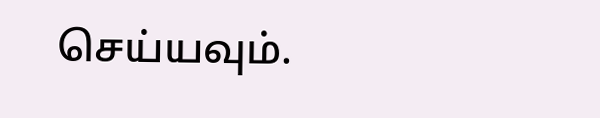செய்யவும்.